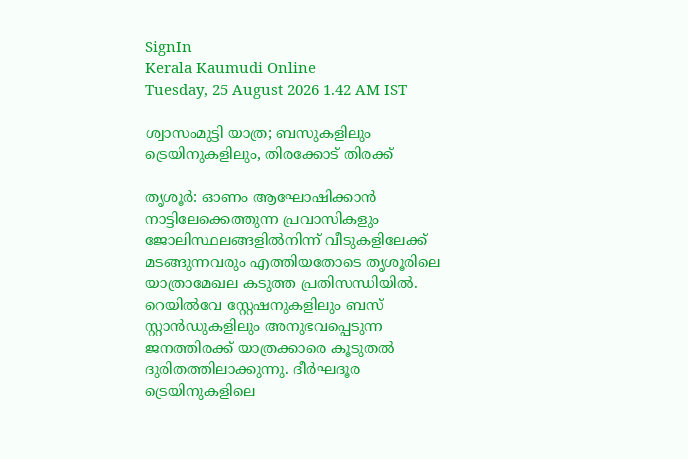SignIn
Kerala Kaumudi Online
Tuesday, 25 August 2026 1.42 AM IST

ശ്വാസംമുട്ടി യാത്ര; ബസുകളിലും ട്രെയിനുകളിലും, തിരക്കോട് തിരക്ക്

തൃശൂർ: ഓണം ആഘോഷിക്കാൻ നാട്ടിലേക്കെത്തുന്ന പ്രവാസികളും ജോലിസ്ഥലങ്ങളിൽനിന്ന് വീടുകളിലേക്ക് മടങ്ങുന്നവരും എത്തിയതോടെ തൃശൂരിലെ യാത്രാമേഖല കടുത്ത പ്രതിസന്ധിയിൽ. റെയിൽവേ സ്റ്റേഷനുകളിലും ബസ് സ്റ്റാൻഡുകളിലും അനുഭവപ്പെടുന്ന ജനത്തിരക്ക് യാത്രക്കാരെ കൂടുതൽ ദുരിതത്തിലാക്കുന്നു. ദീർഘദൂര ട്രെയിനുകളിലെ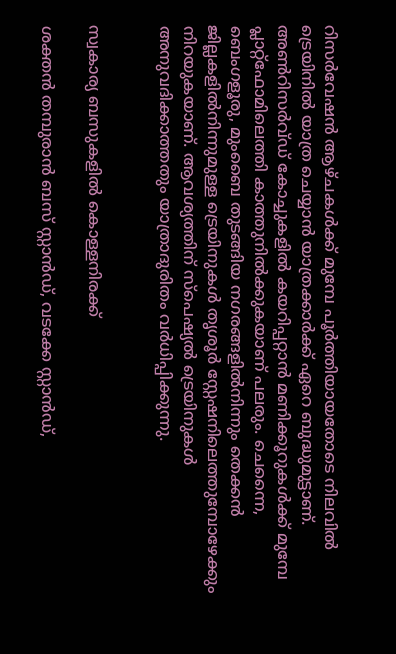റിസർവേഷൻ ആഴ്ചകൾക്ക് മുമ്പേ പൂർത്തിയായതോടെ നിലവിൽ ട്രെയിനിൽ യാത്ര ചെയ്യാൻ യാത്രക്കാർക്ക് ഏറെ ബുദ്ധുമുട്ടാണ്. അൺറിസർവ്ഡ് കോച്ചുകളിൽ കയറിപ്പറ്റാൻ മണിക്കൂറുകൾക്ക് മുമ്പേ പ്ലാറ്റ്‌ഫോമിലെത്തി കാത്തുനിൽക്കുകയാണ് പലരും. ചെന്നൈ, ബെംഗളൂരു, മുംബൈ തുടങ്ങിയ നഗരങ്ങളിൽനിന്നും തെക്കൻ ജില്ലകളിൽനിന്നുമുള്ള ട്രെയിനുകൾ തൃശൂർ സ്റ്റേഷനിലെത്തുമ്പോഴേക്കും നിറയുകയാണ്. ആവശ്യത്തിന് സ്‌പെഷ്യൽ ട്രെയിനുകൾ അനുവദിക്കാത്തതും യാത്രാദുരിതം വർധിപ്പിക്കുന്നു.


സ്വകാര്യ ബസുകളിൽ കൊള്ളനിരക്ക്

ശക്തൻ തമ്പുരാൻ ബസ് സ്റ്റാൻഡ്, വടക്കേ സ്റ്റാൻഡ്,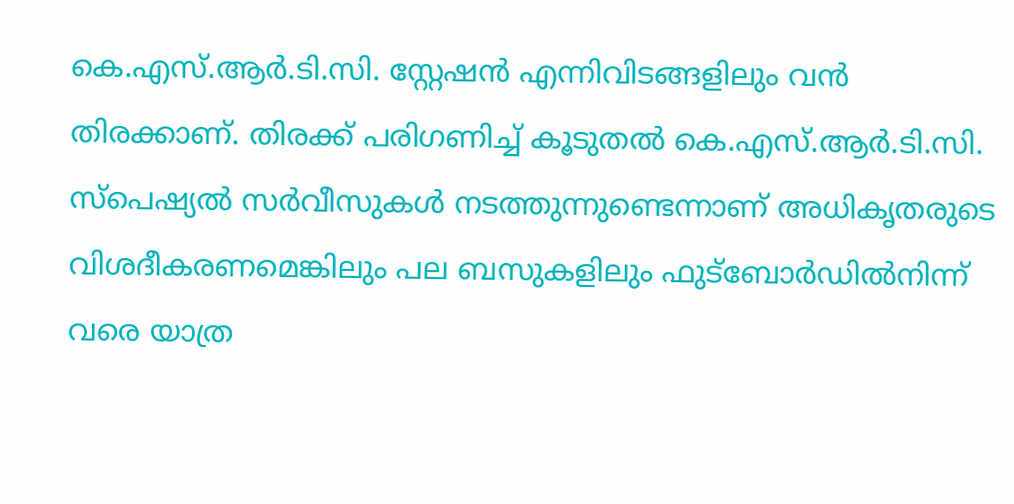കെ.എസ്.ആർ.ടി.സി. സ്റ്റേഷൻ എന്നിവിടങ്ങളിലും വൻ തിരക്കാണ്. തിരക്ക് പരിഗണിച്ച് കൂടുതൽ കെ.എസ്.ആർ.ടി.സി. സ്‌പെഷ്യൽ സർവീസുകൾ നടത്തുന്നുണ്ടെന്നാണ് അധികൃതരുടെ വിശദീകരണമെങ്കിലും പല ബസുകളിലും ഫുട്‌ബോർഡിൽനിന്ന് വരെ യാത്ര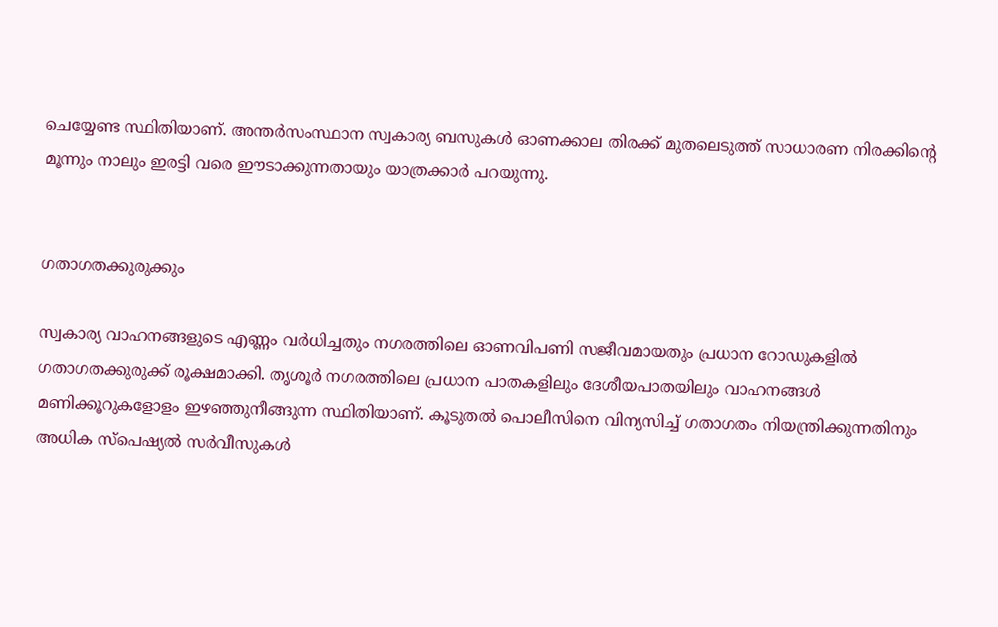ചെയ്യേണ്ട സ്ഥിതിയാണ്. അന്തർസംസ്ഥാന സ്വകാര്യ ബസുകൾ ഓണക്കാല തിരക്ക് മുതലെടുത്ത് സാധാരണ നിരക്കിന്റെ മൂന്നും നാലും ഇരട്ടി വരെ ഈടാക്കുന്നതായും യാത്രക്കാർ പറയുന്നു.


ഗതാഗതക്കുരുക്കും

സ്വകാര്യ വാഹനങ്ങളുടെ എണ്ണം വർധിച്ചതും നഗരത്തിലെ ഓണവിപണി സജീവമായതും പ്രധാന റോഡുകളിൽ ഗതാഗതക്കുരുക്ക് രൂക്ഷമാക്കി. തൃശൂർ നഗരത്തിലെ പ്രധാന പാതകളിലും ദേശീയപാതയിലും വാഹനങ്ങൾ മണിക്കൂറുകളോളം ഇഴഞ്ഞുനീങ്ങുന്ന സ്ഥിതിയാണ്. കൂടുതൽ പൊലീസിനെ വിന്യസിച്ച് ഗതാഗതം നിയന്ത്രിക്കുന്നതിനും അധിക സ്‌പെഷ്യൽ സർവീസുകൾ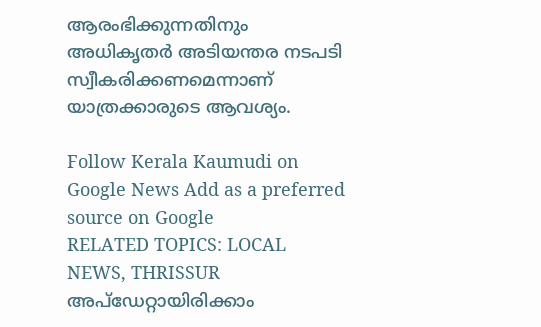ആരംഭിക്കുന്നതിനും അധികൃതർ അടിയന്തര നടപടി സ്വീകരിക്കണമെന്നാണ് യാത്രക്കാരുടെ ആവശ്യം.

Follow Kerala Kaumudi on Google News Add as a preferred source on Google
RELATED TOPICS: LOCAL NEWS, THRISSUR
അപ്ഡേറ്റായിരിക്കാം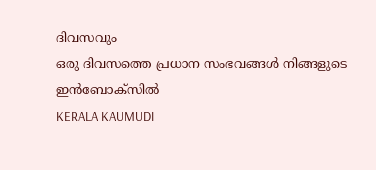ദിവസവും
ഒരു ദിവസത്തെ പ്രധാന സംഭവങ്ങൾ നിങ്ങളുടെ ഇൻബോക്സിൽ
KERALA KAUMUDI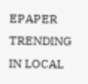EPAPER
TRENDING IN LOCAL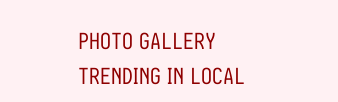PHOTO GALLERY
TRENDING IN LOCAL